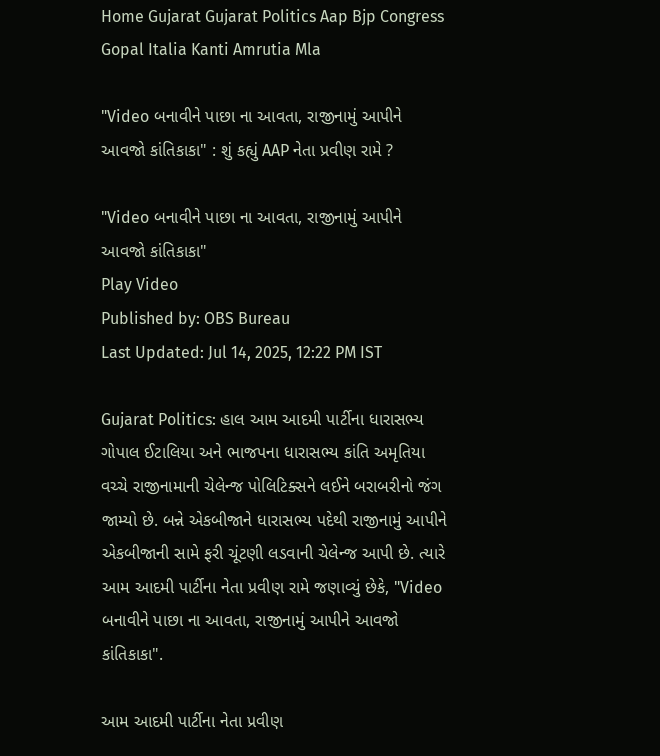Home Gujarat Gujarat Politics Aap Bjp Congress Gopal Italia Kanti Amrutia Mla

"Video બનાવીને પાછા ના આવતા, રાજીનામું આપીને આવજો કાંતિકાકા" : શું કહ્યું AAP નેતા પ્રવીણ રામે ?

"Video બનાવીને પાછા ના આવતા, રાજીનામું આપીને આવજો કાંતિકાકા"
Play Video
Published by: OBS Bureau
Last Updated: Jul 14, 2025, 12:22 PM IST

Gujarat Politics: હાલ આમ આદમી પાર્ટીના ધારાસભ્ય ગોપાલ ઈટાલિયા અને ભાજપના ધારાસભ્ય કાંતિ અમૃતિયા વચ્ચે રાજીનામાની ચેલેન્જ પોલિટિક્સને લઈને બરાબરીનો જંગ જામ્યો છે. બન્ને એકબીજાને ધારાસભ્ય પદેથી રાજીનામું આપીને એકબીજાની સામે ફરી ચૂંટણી લડવાની ચેલેન્જ આપી છે. ત્યારે આમ આદમી પાર્ટીના નેતા પ્રવીણ રામે જણાવ્યું છેકે, "Video બનાવીને પાછા ના આવતા, રાજીનામું આપીને આવજો કાંતિકાકા".

આમ આદમી પાર્ટીના નેતા પ્રવીણ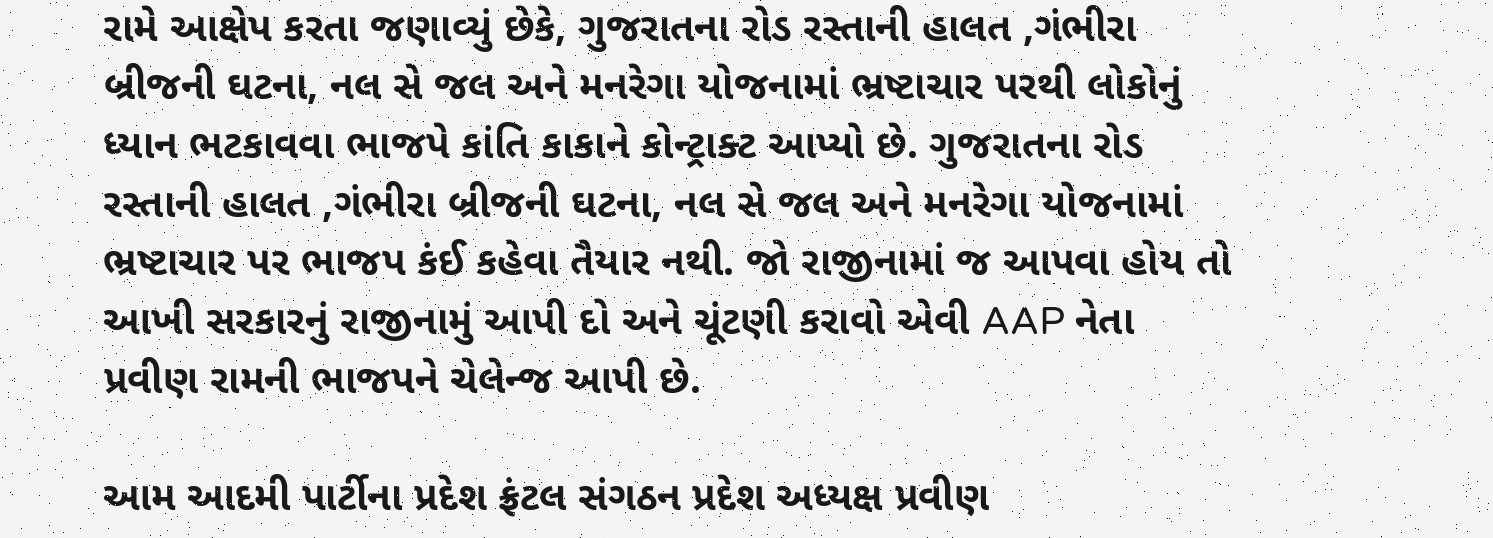રામે આક્ષેપ કરતા જણાવ્યું છેકે, ગુજરાતના રોડ રસ્તાની હાલત ,ગંભીરા બ્રીજની ઘટના, નલ સે જલ અને મનરેગા યોજનામાં ભ્રષ્ટાચાર પરથી લોકોનું ધ્યાન ભટકાવવા ભાજપે કાંતિ કાકાને કોન્ટ્રાક્ટ આપ્યો છે. ગુજરાતના રોડ રસ્તાની હાલત ,ગંભીરા બ્રીજની ઘટના, નલ સે જલ અને મનરેગા યોજનામાં ભ્રષ્ટાચાર પર ભાજપ કંઈ કહેવા તૈયાર નથી. જો રાજીનામાં જ આપવા હોય તો આખી સરકારનું રાજીનામું આપી દો અને ચૂંટણી કરાવો એવી AAP નેતા પ્રવીણ રામની ભાજપને ચેલેન્જ આપી છે.

આમ આદમી પાર્ટીના પ્રદેશ ફ્રંટલ સંગઠન પ્રદેશ અધ્યક્ષ પ્રવીણ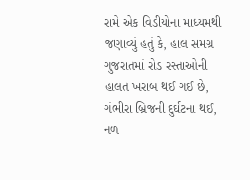રામે એક વિડીયોના માધ્યમથી જણાવ્યું હતું કે, હાલ સમગ્ર ગુજરાતમાં રોડ રસ્તાઓની હાલત ખરાબ થઈ ગઈ છે, ગંભીરા બ્રિજની દુર્ઘટના થઈ, નળ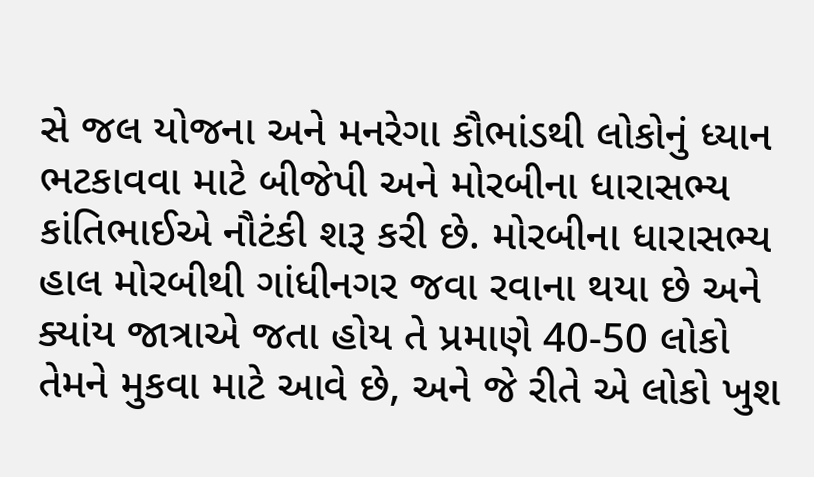સે જલ યોજના અને મનરેગા કૌભાંડથી લોકોનું ધ્યાન ભટકાવવા માટે બીજેપી અને મોરબીના ધારાસભ્ય કાંતિભાઈએ નૌટંકી શરૂ કરી છે. મોરબીના ધારાસભ્ય હાલ મોરબીથી ગાંધીનગર જવા રવાના થયા છે અને ક્યાંય જાત્રાએ જતા હોય તે પ્રમાણે 40-50 લોકો તેમને મુકવા માટે આવે છે, અને જે રીતે એ લોકો ખુશ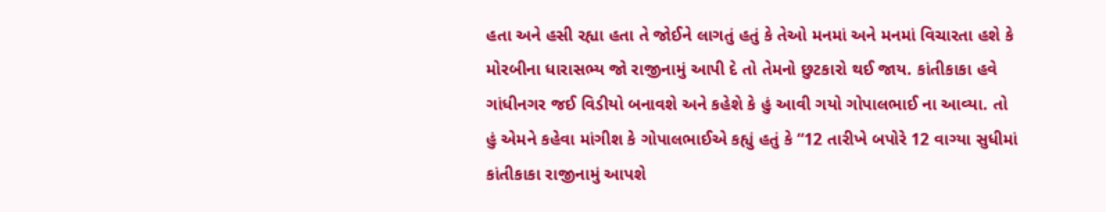હતા અને હસી રહ્યા હતા તે જોઈને લાગતું હતું કે તેઓ મનમાં અને મનમાં વિચારતા હશે કે મોરબીના ધારાસભ્ય જો રાજીનામું આપી દે તો તેમનો છુટકારો થઈ જાય. કાંતીકાકા હવે ગાંધીનગર જઈ વિડીયો બનાવશે અને કહેશે કે હું આવી ગયો ગોપાલભાઈ ના આવ્યા. તો હું એમને કહેવા માંગીશ કે ગોપાલભાઈએ કહ્યું હતું કે “12 તારીખે બપોરે 12 વાગ્યા સુધીમાં કાંતીકાકા રાજીનામું આપશે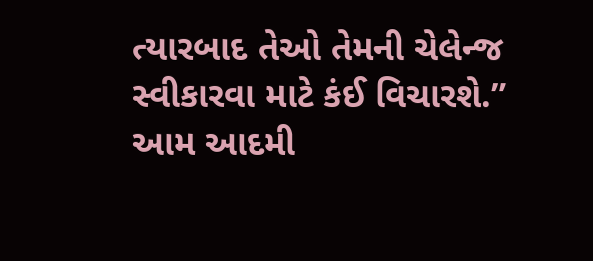ત્યારબાદ તેઓ તેમની ચેલેન્જ સ્વીકારવા માટે કંઈ વિચારશે.” આમ આદમી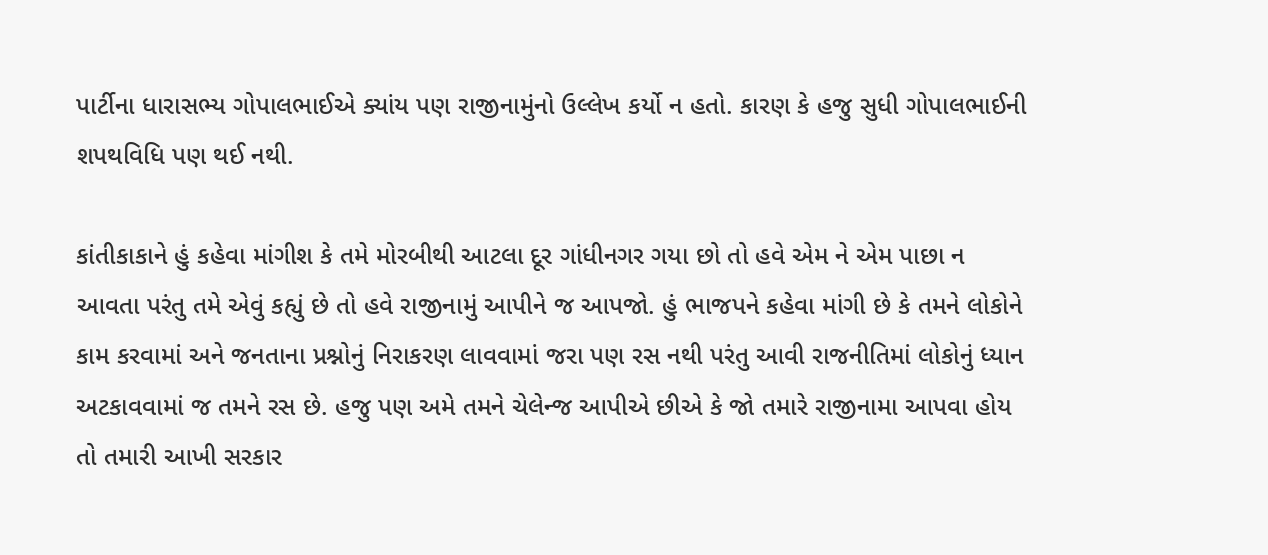પાર્ટીના ધારાસભ્ય ગોપાલભાઈએ ક્યાંય પણ રાજીનામુંનો ઉલ્લેખ કર્યો ન હતો. કારણ કે હજુ સુધી ગોપાલભાઈની શપથવિધિ પણ થઈ નથી.

કાંતીકાકાને હું કહેવા માંગીશ કે તમે મોરબીથી આટલા દૂર ગાંધીનગર ગયા છો તો હવે એમ ને એમ પાછા ન આવતા પરંતુ તમે એવું કહ્યું છે તો હવે રાજીનામું આપીને જ આપજો. હું ભાજપને કહેવા માંગી છે કે તમને લોકોને કામ કરવામાં અને જનતાના પ્રશ્નોનું નિરાકરણ લાવવામાં જરા પણ રસ નથી પરંતુ આવી રાજનીતિમાં લોકોનું ધ્યાન અટકાવવામાં જ તમને રસ છે. હજુ પણ અમે તમને ચેલેન્જ આપીએ છીએ કે જો તમારે રાજીનામા આપવા હોય તો તમારી આખી સરકાર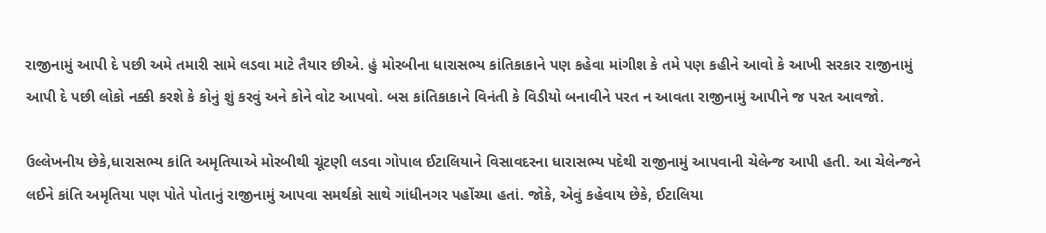રાજીનામું આપી દે પછી અમે તમારી સામે લડવા માટે તૈયાર છીએ. હું મોરબીના ધારાસભ્ય કાંતિકાકાને પણ કહેવા માંગીશ કે તમે પણ કહીને આવો કે આખી સરકાર રાજીનામું આપી દે પછી લોકો નક્કી કરશે કે કોનું શું કરવું અને કોને વોટ આપવો. બસ કાંતિકાકાને વિનંતી કે વિડીયો બનાવીને પરત ન આવતા રાજીનામું આપીને જ પરત આવજો.

ઉલ્લેખનીય છેકે,ધારાસભ્ય કાંતિ અમૃતિયાએ મોરબીથી ચૂંટણી લડવા ગોપાલ ઈટાલિયાને વિસાવદરના ધારાસભ્ય પદેથી રાજીનામું આપવાની ચેલેન્જ આપી હતી. આ ચેલેન્જને લઈને કાંતિ અમૃતિયા પણ પોતે પોતાનું રાજીનામું આપવા સમર્થકો સાથે ગાંધીનગર પહોંચ્યા હતાં. જોકે, એવું કહેવાય છેકે, ઈટાલિયા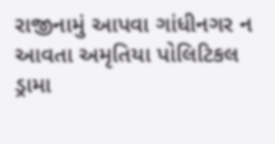રાજીનામું આપવા ગાંધીનગર ન આવતા અમૃતિયા પોલિટિકલ ડ્રામા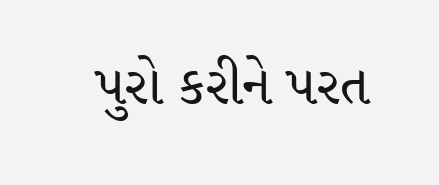પુરો કરીને પરત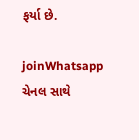ફર્યા છે.

joinWhatsapp ચેનલ સાથે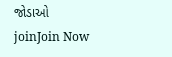જોડાઓ
joinJoin Now